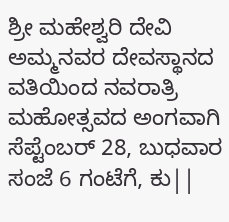ಶ್ರೀ ಮಹೇಶ್ವರಿ ದೇವಿ ಅಮ್ಮನವರ ದೇವಸ್ಥಾನದ ವತಿಯಿಂದ ನವರಾತ್ರಿ ಮಹೋತ್ಸವದ ಅಂಗವಾಗಿ ಸೆಪ್ಟೆಂಬರ್ 28, ಬುಧವಾರ ಸಂಜೆ 6 ಗಂಟೆಗೆ, ಕು||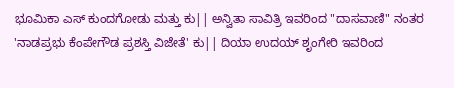ಭೂಮಿಕಾ ಎಸ್ ಕುಂದಗೋಡು ಮತ್ತು ಕು|| ಅನ್ವಿತಾ ಸಾವಿತ್ರಿ ಇವರಿಂದ "ದಾಸವಾಣಿ" ನಂತರ 'ನಾಡಪ್ರಭು ಕೆಂಪೇಗೌಡ ಪ್ರಶಸ್ತಿ ವಿಜೇತೆ' ಕು|| ದಿಯಾ ಉದಯ್ ಶೃಂಗೇರಿ ಇವರಿಂದ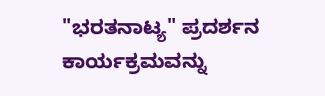"ಭರತನಾಟ್ಯ" ಪ್ರದರ್ಶನ ಕಾರ್ಯಕ್ರಮವನ್ನು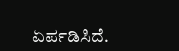ಏರ್ಪಡಿಸಿದೆ.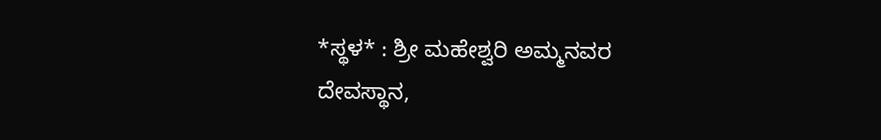*ಸ್ಥಳ* : ಶ್ರೀ ಮಹೇಶ್ವರಿ ಅಮ್ಮನವರ ದೇವಸ್ಥಾನ,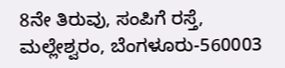8ನೇ ತಿರುವು, ಸಂಪಿಗೆ ರಸ್ತೆ, ಮಲ್ಲೇಶ್ವರಂ, ಬೆಂಗಳೂರು-560003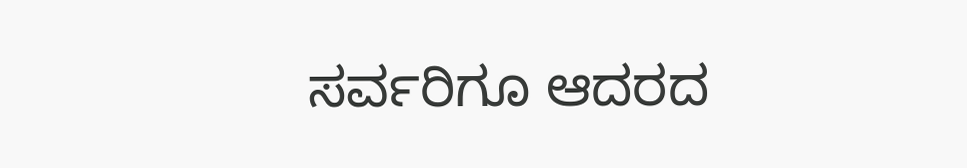ಸರ್ವರಿಗೂ ಆದರದ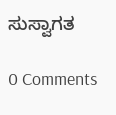ಸುಸ್ವಾಗತ

0 Comments